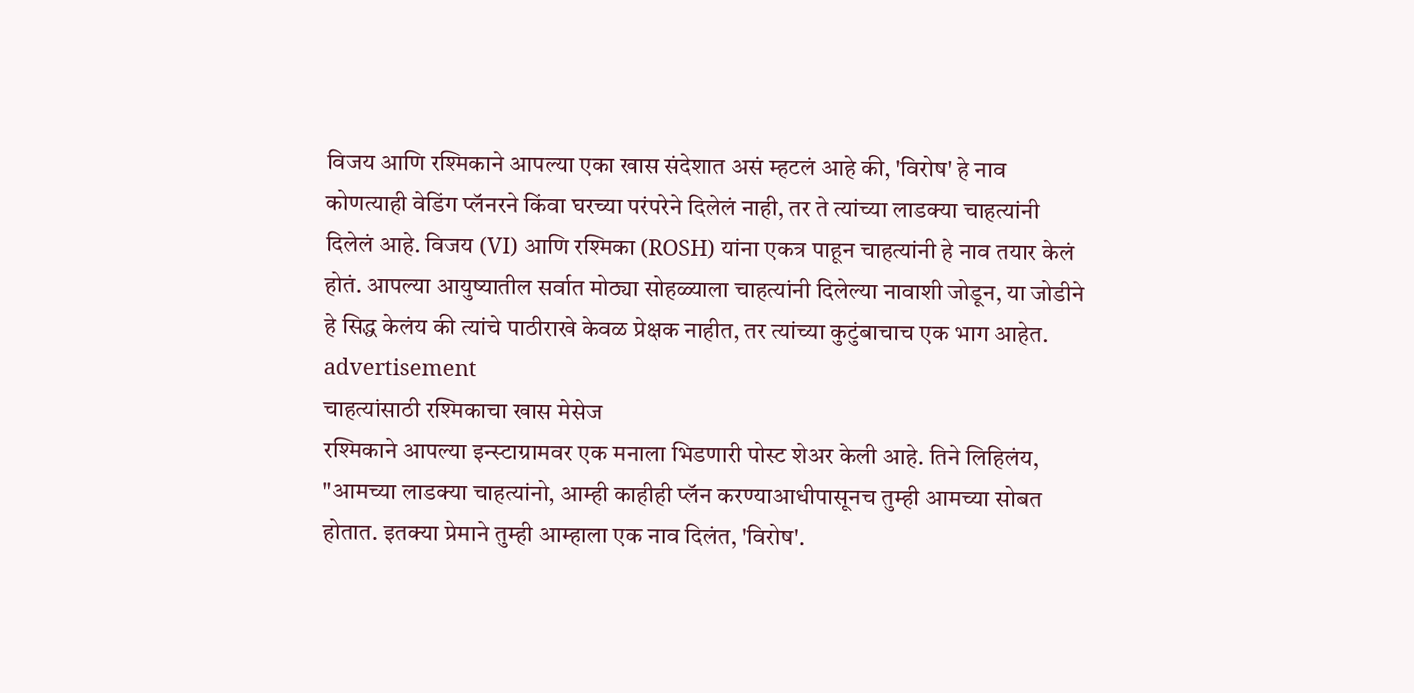विजय आणि रश्मिकाने आपल्या एका खास संदेशात असं म्हटलं आहे की, 'विरोष' हे नाव कोणत्याही वेडिंग प्लॅनरने किंवा घरच्या परंपरेने दिलेलं नाही, तर ते त्यांच्या लाडक्या चाहत्यांनी दिलेलं आहे. विजय (VI) आणि रश्मिका (ROSH) यांना एकत्र पाहून चाहत्यांनी हे नाव तयार केलं होतं. आपल्या आयुष्यातील सर्वात मोठ्या सोहळ्याला चाहत्यांनी दिलेल्या नावाशी जोडून, या जोडीने हे सिद्ध केलंय की त्यांचे पाठीराखे केवळ प्रेक्षक नाहीत, तर त्यांच्या कुटुंबाचाच एक भाग आहेत.
advertisement
चाहत्यांसाठी रश्मिकाचा खास मेसेज
रश्मिकाने आपल्या इन्स्टाग्रामवर एक मनाला भिडणारी पोस्ट शेअर केली आहे. तिने लिहिलंय, "आमच्या लाडक्या चाहत्यांनो, आम्ही काहीही प्लॅन करण्याआधीपासूनच तुम्ही आमच्या सोबत होतात. इतक्या प्रेमाने तुम्ही आम्हाला एक नाव दिलंत, 'विरोष'.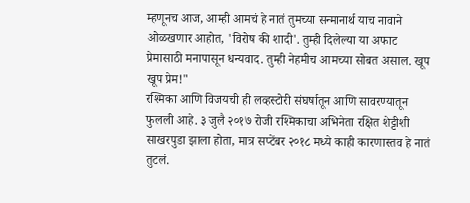म्हणूनच आज, आम्ही आमचं हे नातं तुमच्या सन्मानार्थ याच नावाने ओळखणार आहोत, 'विरोष की शादी'. तुम्ही दिलेल्या या अफाट प्रेमासाठी मनापासून धन्यवाद. तुम्ही नेहमीच आमच्या सोबत असाल. खूप खूप प्रेम!"
रश्मिका आणि विजयची ही लव्हस्टोरी संघर्षातून आणि सावरण्यातून फुलली आहे. ३ जुलै २०१७ रोजी रश्मिकाचा अभिनेता रक्षित शेट्टीशी साखरपुडा झाला होता, मात्र सप्टेंबर २०१८ मध्ये काही कारणास्तव हे नातं तुटलं.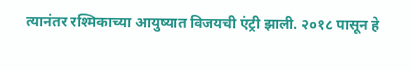त्यानंतर रश्मिकाच्या आयुष्यात विजयची एंट्री झाली. २०१८ पासून हे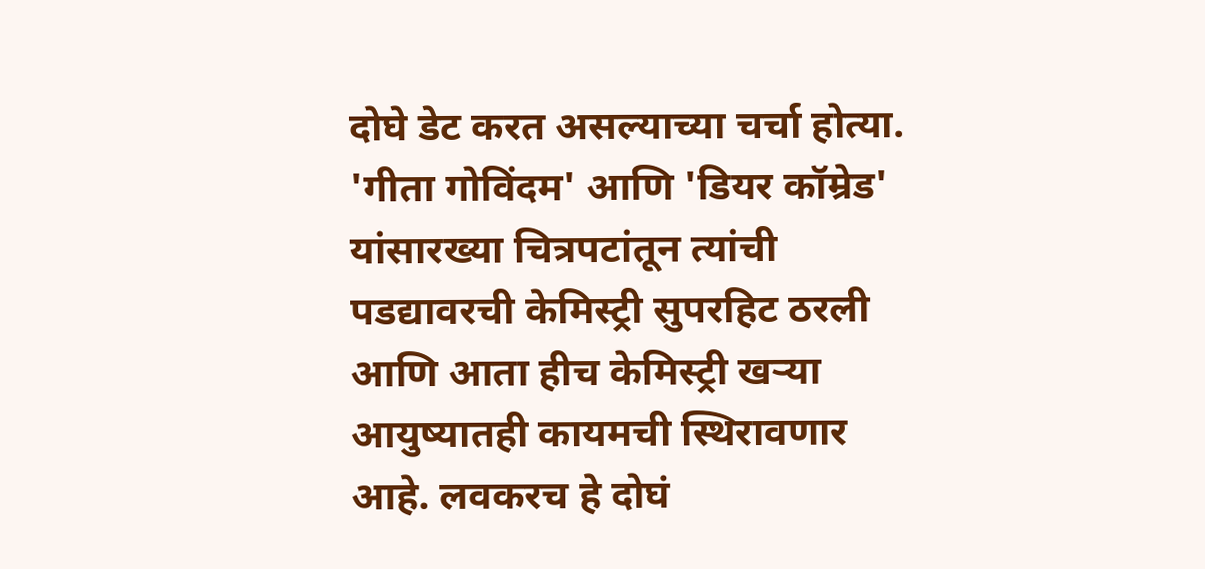दोघे डेट करत असल्याच्या चर्चा होत्या. 'गीता गोविंदम' आणि 'डियर कॉम्रेड' यांसारख्या चित्रपटांतून त्यांची पडद्यावरची केमिस्ट्री सुपरहिट ठरली आणि आता हीच केमिस्ट्री खऱ्या आयुष्यातही कायमची स्थिरावणार आहे. लवकरच हे दोघं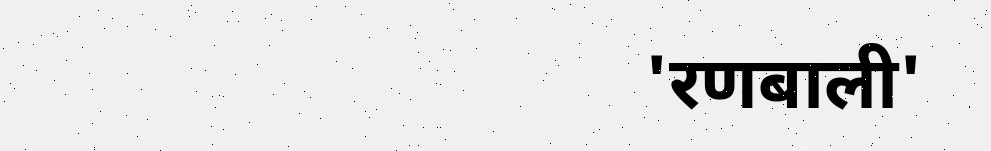'रणबाली'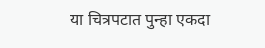या चित्रपटात पुन्हा एकदा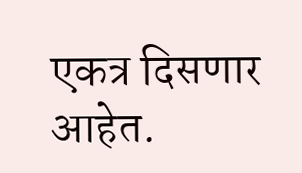एकत्र दिसणार आहेत.